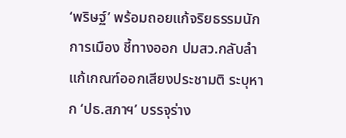‘พริษฐ์’ พร้อมถอยแก้จริยธรรมนักการเมือง ชี้ทางออก ปมสว.กลับลำ แก้เกณฑ์ออกเสียงประชามติ ระบุหาก ‘ปธ.สภาฯ’ บรรจุร่าง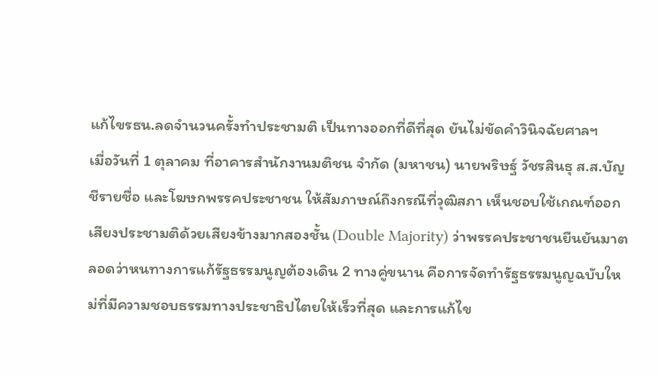แก้ไขรธน.ลดจำนวนครั้งทำประชามติ เป็นทางออกที่ดีที่สุด ยันไม่ขัดคำวินิจฉัยศาลฯ
เมื่อวันที่ 1 ตุลาคม ที่อาคารสำนักงานมติชน จำกัด (มหาชน) นายพริษฐ์ วัชรสินธุ ส.ส.บัญชีรายชื่อ และโฆษกพรรคประชาชน ให้สัมภาษณ์ถึงกรณีที่วุฒิสภา เห็นชอบใช้เกณฑ์ออกเสียงประชามติด้วยเสียงข้างมากสองชั้น (Double Majority) ว่าพรรคประชาชนยืนยันมาตลอดว่าหนทางการแก้รัฐธรรมนูญต้องเดิน 2 ทางคู่ขนาน คือการจัดทำรัฐธรรมนูญฉบับใหม่ที่มีความชอบธรรมทางประชาธิปไตยให้เร็วที่สุด และการแก้ไข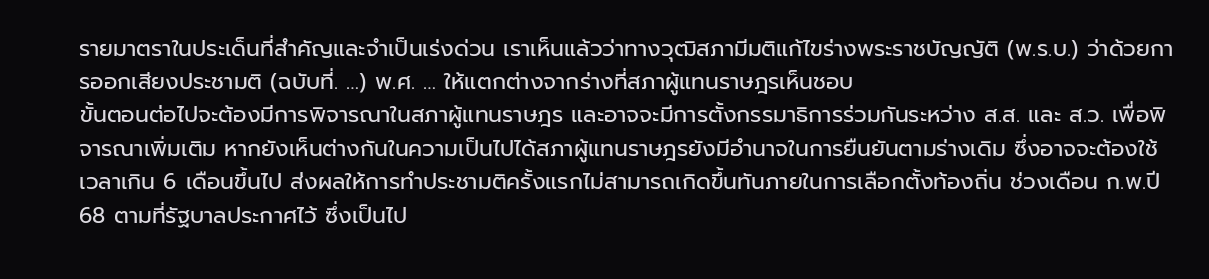รายมาตราในประเด็นที่สำคัญและจำเป็นเร่งด่วน เราเห็นแล้วว่าทางวุฒิสภามีมติแก้ไขร่างพระราชบัญญัติ (พ.ร.บ.) ว่าด้วยการออกเสียงประชามติ (ฉบับที่. …) พ.ศ. … ให้แตกต่างจากร่างที่สภาผู้แทนราษฎรเห็นชอบ
ขั้นตอนต่อไปจะต้องมีการพิจารณาในสภาผู้แทนราษฎร และอาจจะมีการตั้งกรรมาธิการร่วมกันระหว่าง ส.ส. และ ส.ว. เพื่อพิจารณาเพิ่มเติม หากยังเห็นต่างกันในความเป็นไปได้สภาผู้แทนราษฎรยังมีอำนาจในการยืนยันตามร่างเดิม ซึ่งอาจจะต้องใช้เวลาเกิน 6 เดือนขึ้นไป ส่งผลให้การทำประชามติครั้งแรกไม่สามารถเกิดขึ้นทันภายในการเลือกตั้งท้องถิ่น ช่วงเดือน ก.พ.ปี 68 ตามที่รัฐบาลประกาศไว้ ซึ่งเป็นไป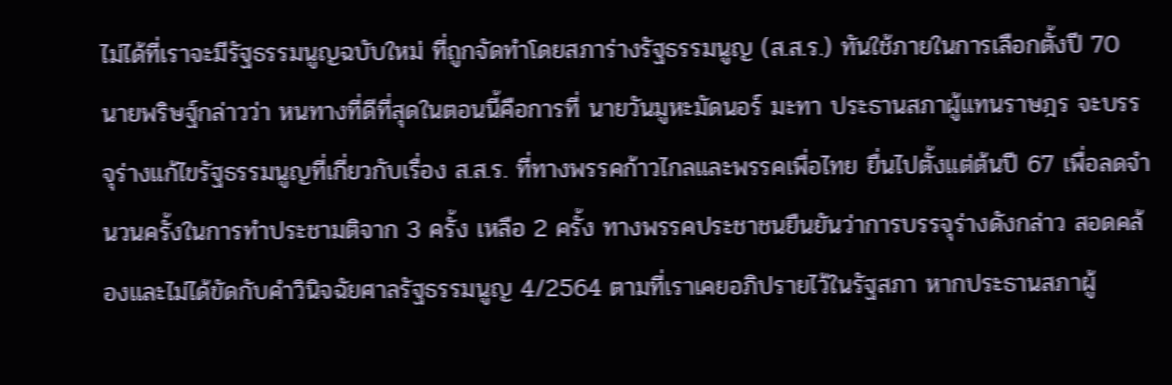ไม่ได้ที่เราจะมีรัฐธรรมนูญฉบับใหม่ ที่ถูกจัดทำโดยสภาร่างรัฐธรรมนูญ (ส.ส.ร.) ทันใช้ภายในการเลือกตั้งปี 70
นายพริษฐ์กล่าวว่า หนทางที่ดีที่สุดในตอนนี้คือการที่ นายวันมูหะมัดนอร์ มะทา ประธานสภาผู้แทนราษฎร จะบรรจุร่างแก้ไขรัฐธรรมนูญที่เกี่ยวกับเรื่อง ส.ส.ร. ที่ทางพรรคก้าวไกลและพรรคเพื่อไทย ยื่นไปตั้งแต่ต้นปี 67 เพื่อลดจำนวนครั้งในการทำประชามติจาก 3 ครั้ง เหลือ 2 ครั้ง ทางพรรคประชาชนยืนยันว่าการบรรจุร่างดังกล่าว สอดคล้องและไม่ได้ขัดกับคำวินิจฉัยศาลรัฐธรรมนูญ 4/2564 ตามที่เราเคยอภิปรายไว้ในรัฐสภา หากประธานสภาผู้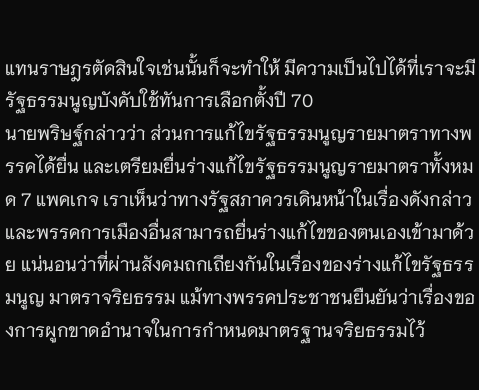แทนราษฎรตัดสินใจเช่นนั้นก็จะทำให้ มีความเป็นไปได้ที่เราจะมีรัฐธรรมนูญบังคับใช้ทันการเลือกตั้งปี 70
นายพริษฐ์กล่าวว่า ส่วนการแก้ไขรัฐธรรมนูญรายมาตราทางพรรคได้ยื่น และเตรียมยื่นร่างแก้ไขรัฐธรรมนูญรายมาตราทั้งหมด 7 แพคเกจ เราเห็นว่าทางรัฐสภาควรเดินหน้าในเรื่องดังกล่าว และพรรคการเมืองอื่นสามารถยื่นร่างแก้ไขของตนเองเข้ามาด้วย แน่นอนว่าที่ผ่านสังคมถกเถียงกันในเรื่องของร่างแก้ไขรัฐธรรมนูญ มาตราจริยธรรม แม้ทางพรรคประชาชนยืนยันว่าเรื่องของการผูกขาดอำนาจในการกำหนดมาตรฐานจริยธรรมไว้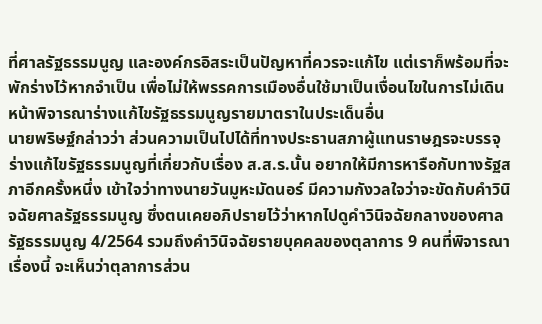ที่ศาลรัฐธรรมนูญ และองค์กรอิสระเป็นปัญหาที่ควรจะแก้ไข แต่เราก็พร้อมที่จะพักร่างไว้หากจำเป็น เพื่อไม่ให้พรรคการเมืองอื่นใช้มาเป็นเงื่อนไขในการไม่เดินหน้าพิจารณาร่างแก้ไขรัฐธรรมนูญรายมาตราในประเด็นอื่น
นายพริษฐ์กล่าวว่า ส่วนความเป็นไปได้ที่ทางประธานสภาผู้แทนราษฎรจะบรรจุร่างแก้ไขรัฐธรรมนูญที่เกี่ยวกับเรื่อง ส.ส.ร.นั้น อยากให้มีการหารือกับทางรัฐสภาอีกครั้งหนึ่ง เข้าใจว่าทางนายวันมูหะมัดนอร์ มีความกังวลใจว่าจะขัดกับคำวินิจฉัยศาลรัฐธรรมนูญ ซึ่งตนเคยอภิปรายไว้ว่าหากไปดูคำวินิจฉัยกลางของศาลรัฐธรรมนูญ 4/2564 รวมถึงคำวินิจฉัยรายบุคคลของตุลาการ 9 คนที่พิจารณาเรื่องนี้ จะเห็นว่าตุลาการส่วน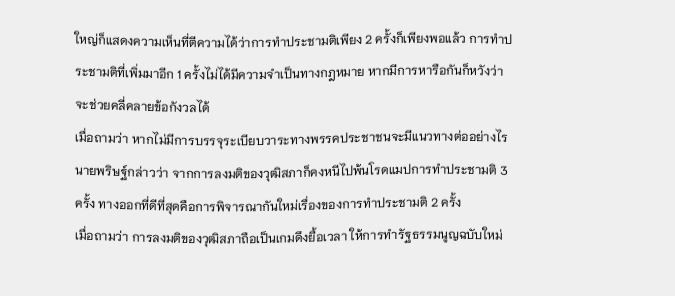ใหญ่ก็แสดงความเห็นที่ตีความได้ว่าการทำประชามติเพียง 2 ครั้งก็เพียงพอแล้ว การทำประชามติที่เพิ่มมาอีก 1 ครั้งไม่ได้มีความจำเป็นทางกฎหมาย หากมีการหารือกันก็หวังว่าจะช่วยคลี่คลายข้อกังวลได้
เมื่อถามว่า หากไม่มีการบรรจุระเบียบวาระทางพรรคประชาชนจะมีแนวทางต่ออย่างไร นายพริษฐ์กล่าวว่า จากการลงมติของวุฒิสภาก็คงหนีไปพ้นโรดแมปการทำประชามติ 3 ครั้ง ทางออกที่ดีที่สุดคือการพิจารณากันใหม่เรื่องของการทำประชามติ 2 ครั้ง
เมื่อถามว่า การลงมติของวุฒิสภาถือเป็นเกมดึงยื้อเวลา ให้การทำรัฐธรรมนูญฉบับใหม่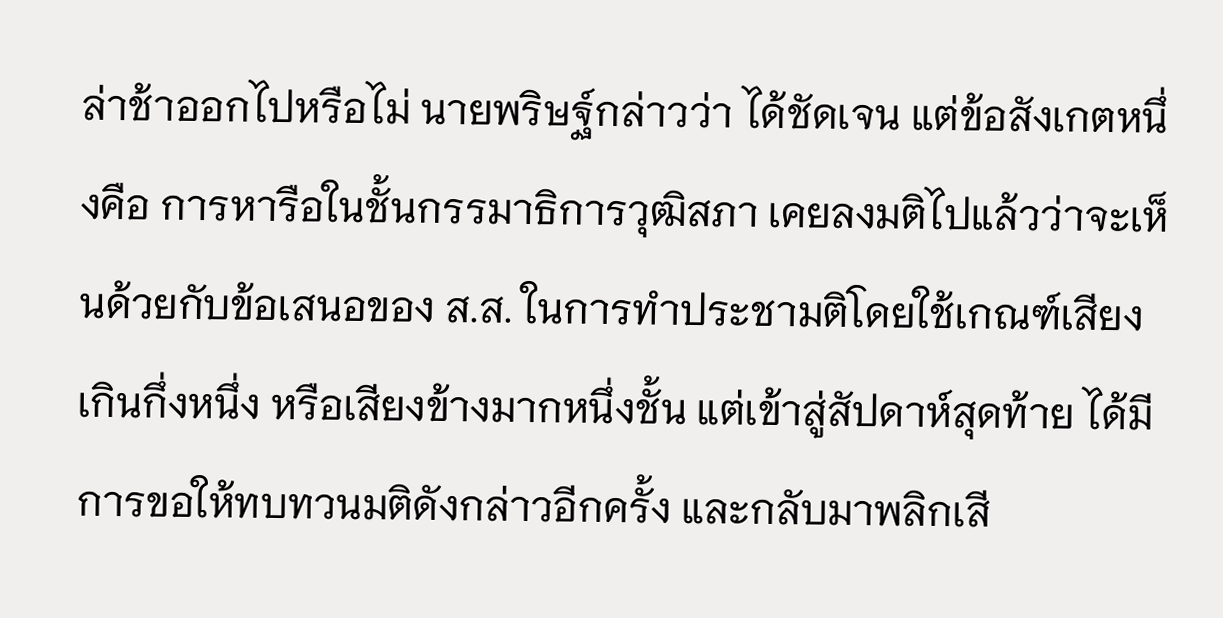ล่าช้าออกไปหรือไม่ นายพริษฐ์กล่าวว่า ได้ชัดเจน แต่ข้อสังเกตหนึ่งคือ การหารือในชั้นกรรมาธิการวุฒิสภา เคยลงมติไปแล้วว่าจะเห็นด้วยกับข้อเสนอของ ส.ส. ในการทำประชามติโดยใช้เกณฑ์เสียงเกินกึ่งหนึ่ง หรือเสียงข้างมากหนึ่งชั้น แต่เข้าสู่สัปดาห์สุดท้าย ได้มีการขอให้ทบทวนมติดังกล่าวอีกครั้ง และกลับมาพลิกเสี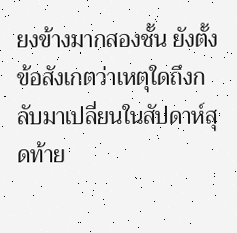ยงข้างมากสองชั้น ยังตั้งข้อสังเกตว่าเหตุใดถึงกลับมาเปลี่ยนในสัปดาห์สุดท้าย